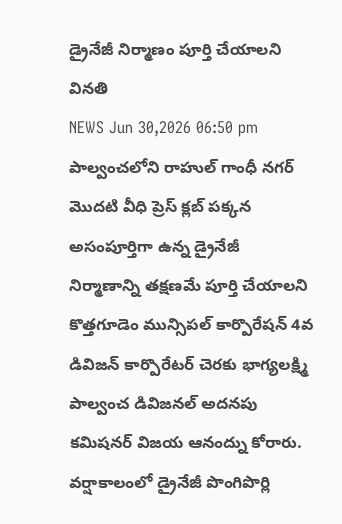డ్రైనేజీ నిర్మాణం పూర్తి చేయాలని వినతి
NEWS Jun 30,2026 06:50 pm
పాల్వంచలోని రాహుల్ గాంధీ నగర్ మొదటి వీధి ప్రెస్ క్లబ్ పక్కన అసంపూర్తిగా ఉన్న డ్రైనేజీ నిర్మాణాన్ని తక్షణమే పూర్తి చేయాలని కొత్తగూడెం మున్సిపల్ కార్పొరేషన్ 4వ డివిజన్ కార్పొరేటర్ చెరకు భాగ్యలక్ష్మి పాల్వంచ డివిజనల్ అదనపు కమిషనర్ విజయ ఆనంద్ను కోరారు. వర్షాకాలంలో డ్రైనేజీ పొంగిపొర్లి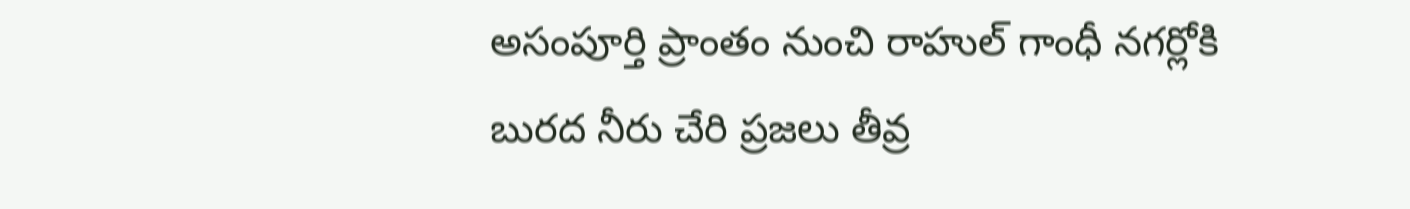అసంపూర్తి ప్రాంతం నుంచి రాహుల్ గాంధీ నగర్లోకి బురద నీరు చేరి ప్రజలు తీవ్ర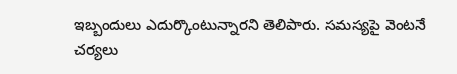ఇబ్బందులు ఎదుర్కొంటున్నారని తెలిపారు. సమస్యపై వెంటనే చర్యలు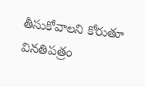తీసుకోవాలని కోరుతూ వినతిపత్రం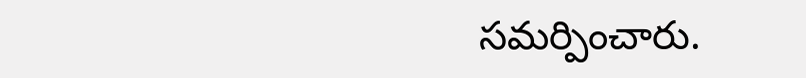సమర్పించారు.